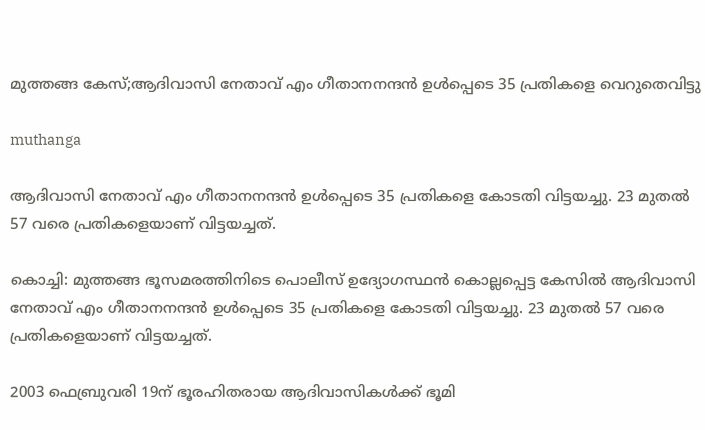മുത്തങ്ങ കേസ്;ആദിവാസി നേതാവ് എം ഗീതാനനന്ദൻ ഉൾപ്പെടെ 35 പ്രതികളെ വെറുതെവിട്ടു

muthanga

ആദിവാസി നേതാവ് എം ഗീതാനനന്ദൻ ഉൾപ്പെടെ 35 പ്രതികളെ കോടതി വിട്ടയച്ചു. 23 മുതല്‍ 57 വരെ പ്രതികളെയാണ് വിട്ടയച്ചത്.

കൊച്ചി: മുത്തങ്ങ ഭൂസമരത്തിനിടെ പൊലീസ് ഉദ്യോഗസ്ഥന്‍ കൊല്ലപ്പെട്ട കേസില്‍ ആദിവാസി നേതാവ് എം ഗീതാനനന്ദൻ ഉൾപ്പെടെ 35 പ്രതികളെ കോടതി വിട്ടയച്ചു. 23 മുതല്‍ 57 വരെ പ്രതികളെയാണ് വിട്ടയച്ചത്.

2003 ഫെബ്രുവരി 19ന് ഭൂരഹിതരായ ആദിവാസികള്‍ക്ക് ഭൂമി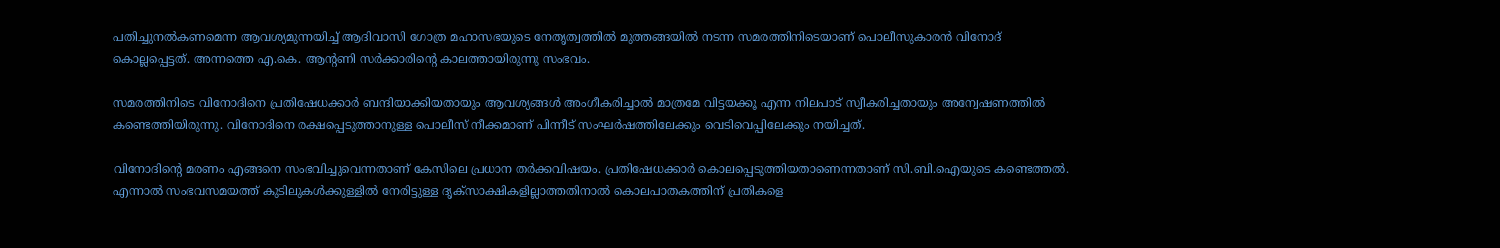പതിച്ചുനല്‍കണമെന്ന ആവശ്യമുന്നയിച്ച്‌ ആദിവാസി ഗോത്ര മഹാസഭയുടെ നേതൃത്വത്തില്‍ മുത്തങ്ങയില്‍ നടന്ന സമരത്തിനിടെയാണ് പൊലീസുകാരൻ വിനോദ് കൊല്ലപ്പെട്ടത്. അന്നത്തെ എ.കെ. ആന്റണി സർക്കാരിന്റെ കാലത്തായിരുന്നു സംഭവം.

സമരത്തിനിടെ വിനോദിനെ പ്രതിഷേധക്കാർ ബന്ദിയാക്കിയതായും ആവശ്യങ്ങള്‍ അംഗീകരിച്ചാല്‍ മാത്രമേ വിട്ടയക്കൂ എന്ന നിലപാട് സ്വീകരിച്ചതായും അന്വേഷണത്തില്‍ കണ്ടെത്തിയിരുന്നു. വിനോദിനെ രക്ഷപ്പെടുത്താനുള്ള പൊലീസ് നീക്കമാണ് പിന്നീട് സംഘർഷത്തിലേക്കും വെടിവെപ്പിലേക്കും നയിച്ചത്.

വിനോദിന്റെ മരണം എങ്ങനെ സംഭവിച്ചുവെന്നതാണ് കേസിലെ പ്രധാന തർക്കവിഷയം. പ്രതിഷേധക്കാർ കൊലപ്പെടുത്തിയതാണെന്നതാണ് സി.ബി.ഐയുടെ കണ്ടെത്തല്‍. എന്നാല്‍ സംഭവസമയത്ത് കുടിലുകള്‍ക്കുള്ളില്‍ നേരിട്ടുള്ള ദൃക്‌സാക്ഷികളില്ലാത്തതിനാല്‍ കൊലപാതകത്തിന് പ്രതികളെ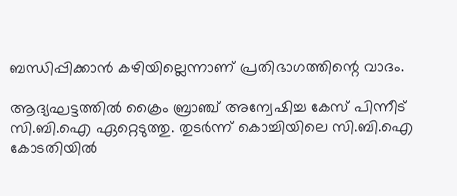ബന്ധിപ്പിക്കാൻ കഴിയില്ലെന്നാണ് പ്രതിഭാഗത്തിന്റെ വാദം.

ആദ്യഘട്ടത്തില്‍ ക്രൈം ബ്രാഞ്ച് അന്വേഷിച്ച കേസ് പിന്നീട് സി.ബി.ഐ ഏറ്റെടുത്തു. തുടർന്ന് കൊച്ചിയിലെ സി.ബി.ഐ കോടതിയില്‍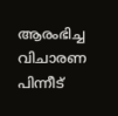ആരംഭിച്ച വിചാരണ പിന്നീട്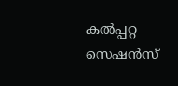കല്‍പ്പറ്റ സെഷൻസ്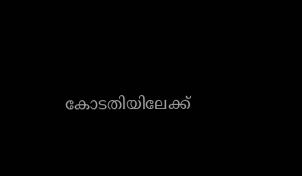കോടതിയിലേക്ക്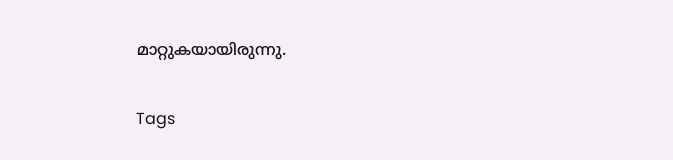മാറ്റുകയായിരുന്നു.

Tags